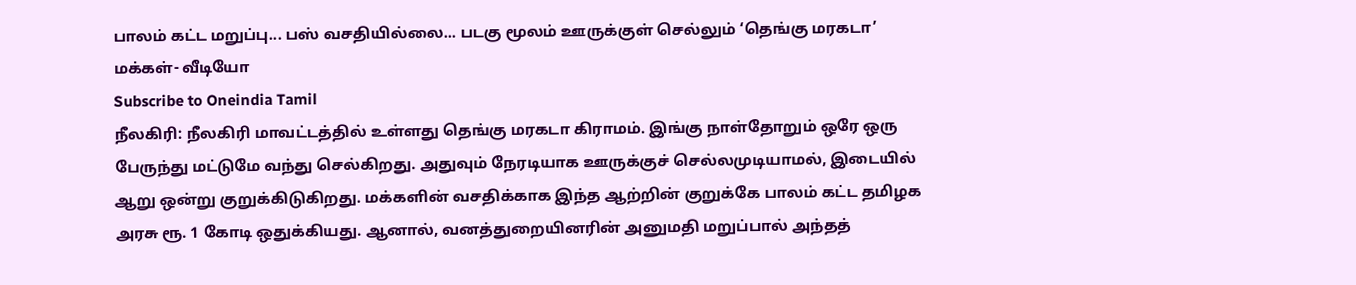பாலம் கட்ட மறுப்பு... பஸ் வசதியில்லை... படகு மூலம் ஊருக்குள் செல்லும் ‘தெங்கு மரகடா’ மக்கள்- வீடியோ
Subscribe to Oneindia Tamil
நீலகிரி: நீலகிரி மாவட்டத்தில் உள்ளது தெங்கு மரகடா கிராமம். இங்கு நாள்தோறும் ஒரே ஒரு பேருந்து மட்டுமே வந்து செல்கிறது. அதுவும் நேரடியாக ஊருக்குச் செல்லமுடியாமல், இடையில் ஆறு ஒன்று குறுக்கிடுகிறது. மக்களின் வசதிக்காக இந்த ஆற்றின் குறுக்கே பாலம் கட்ட தமிழக அரசு ரூ. 1 கோடி ஒதுக்கியது. ஆனால், வனத்துறையினரின் அனுமதி மறுப்பால் அந்தத்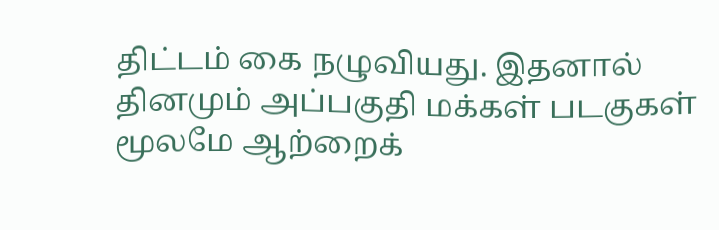திட்டம் கை நழுவியது. இதனால் தினமும் அப்பகுதி மக்கள் படகுகள் மூலமே ஆற்றைக்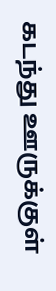கடந்து ஊருக்குள்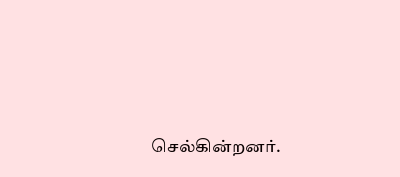செல்கின்றனர்.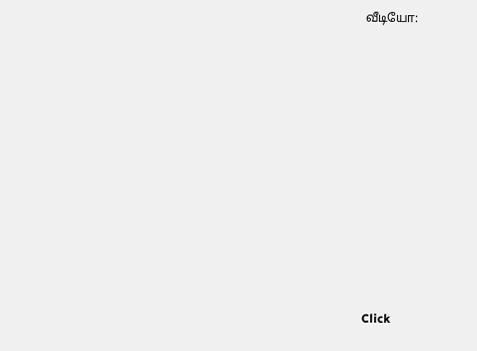வீடியோ:












Click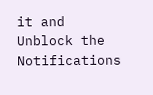it and Unblock the Notifications